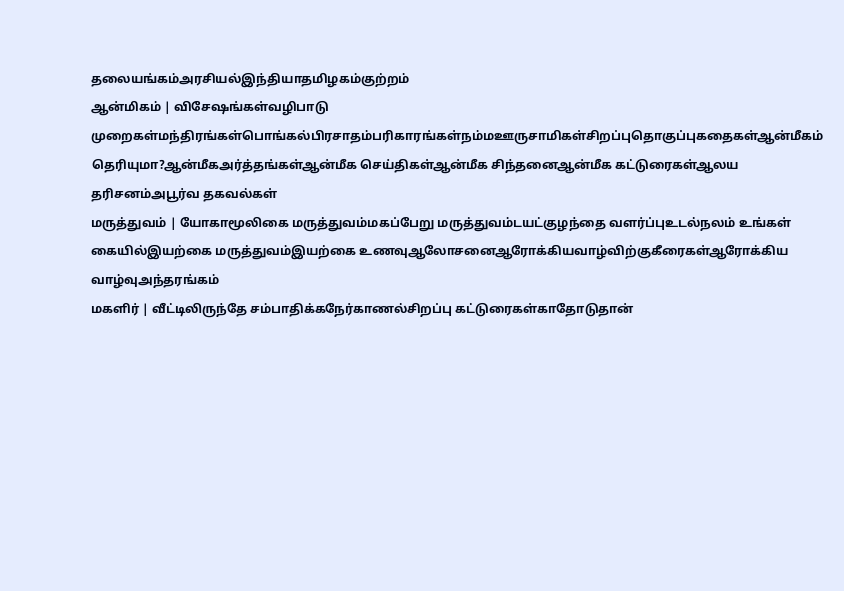தலையங்கம்அரசியல்இந்தியாதமிழகம்குற்றம்
ஆன்மிகம் | விசேஷங்கள்வழிபாடு முறைகள்மந்திரங்கள்பொங்கல்பிரசாதம்பரிகாரங்கள்நம்மஊருசாமிகள்சிறப்புதொகுப்புகதைகள்ஆன்மீகம் தெரியுமா?ஆன்மீகஅர்த்தங்கள்ஆன்மீக செய்திகள்ஆன்மீக சிந்தனைஆன்மீக கட்டுரைகள்ஆலய தரிசனம்அபூர்வ தகவல்கள்
மருத்துவம் | யோகாமூலிகை மருத்துவம்மகப்பேறு மருத்துவம்டயட்குழந்தை வளர்ப்புஉடல்நலம் உங்கள் கையில்இயற்கை மருத்துவம்இயற்கை உணவுஆலோசனைஆரோக்கியவாழ்விற்குகீரைகள்ஆரோக்கிய வாழ்வுஅந்தரங்கம்
மகளிர் | வீட்டிலிருந்தே சம்பாதிக்கநேர்காணல்சிறப்பு கட்டுரைகள்காதோடுதான்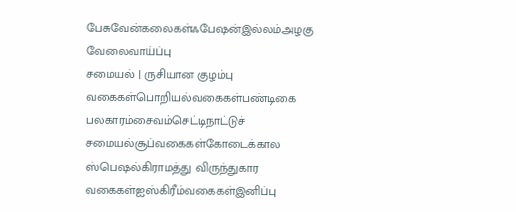பேசுவேன்கலைகள்ஃபேஷன்இல்லம்அழகு
வேலைவாய்ப்பு
சமையல் | ருசியான குழம்பு வகைகள்பொறியல்வகைகள்பண்டிகை பலகாரம்சைவம்செட்டிநாட்டுச் சமையல்சூப்வகைகள்கோடைக்கால ஸ்பெஷல்கிராமத்து விருந்துகார வகைகள்ஐஸ்கிரீம்வகைகள்இனிப்பு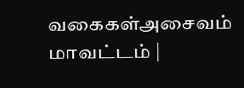வகைகள்அசைவம்
மாவட்டம் |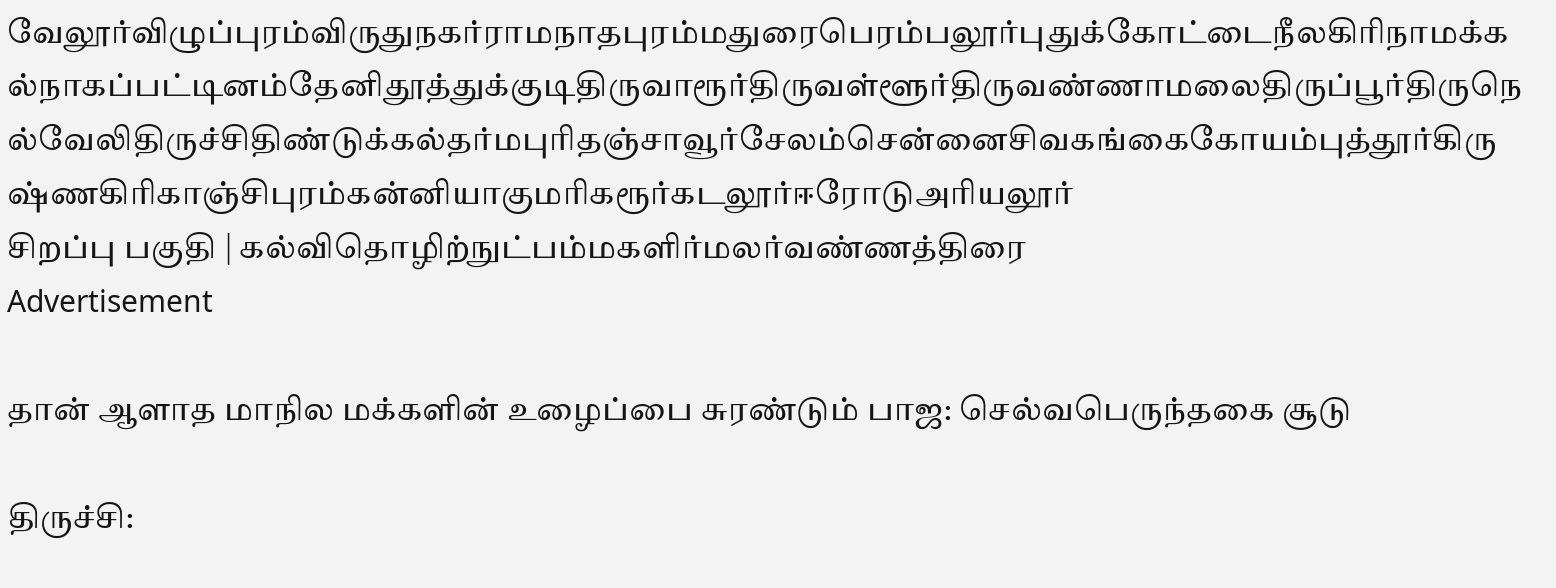வேலூர்விழுப்புரம்விருதுநகர்ராமநாதபுரம்மதுரைபெரம்பலூர்புதுக்கோட்டைநீலகிரிநாமக்கல்நாகப்பட்டினம்தேனிதூத்துக்குடிதிருவாரூர்திருவள்ளூர்திருவண்ணாமலைதிருப்பூர்திருநெல்வேலிதிருச்சிதிண்டுக்கல்தர்மபுரிதஞ்சாவூர்சேலம்சென்னைசிவகங்கைகோயம்புத்தூர்கிருஷ்ணகிரிகாஞ்சிபுரம்கன்னியாகுமரிகரூர்கடலூர்ஈரோடுஅரியலூர்
சிறப்பு பகுதி | கல்விதொழிற்நுட்பம்மகளிர்மலர்வண்ணத்திரை
Advertisement

தான் ஆளாத மாநில மக்களின் உழைப்பை சுரண்டும் பாஜ: செல்வபெருந்தகை சூடு

திருச்சி: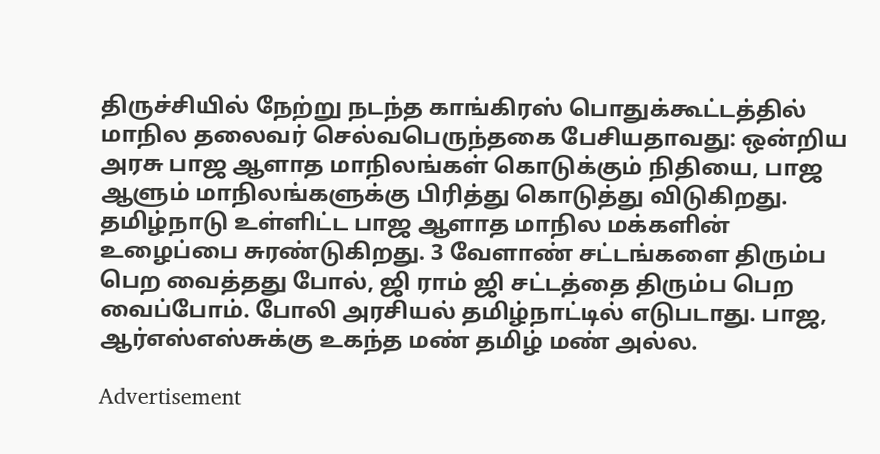திருச்சியில் நேற்று நடந்த காங்கிரஸ் பொதுக்கூட்டத்தில் மாநில தலைவர் செல்வபெருந்தகை பேசியதாவது: ஒன்றிய அரசு பாஜ ஆளாத மாநிலங்கள் கொடுக்கும் நிதியை, பாஜ ஆளும் மாநிலங்களுக்கு பிரித்து கொடுத்து விடுகிறது. தமிழ்நாடு உள்ளிட்ட பாஜ ஆளாத மாநில மக்களின் உழைப்பை சுரண்டுகிறது. 3 வேளாண் சட்டங்களை திரும்ப பெற வைத்தது போல், ஜி ராம் ஜி சட்டத்தை திரும்ப பெற வைப்போம். போலி அரசியல் தமிழ்நாட்டில் எடுபடாது. பாஜ, ஆர்எஸ்எஸ்சுக்கு உகந்த மண் தமிழ் மண் அல்ல.

Advertisement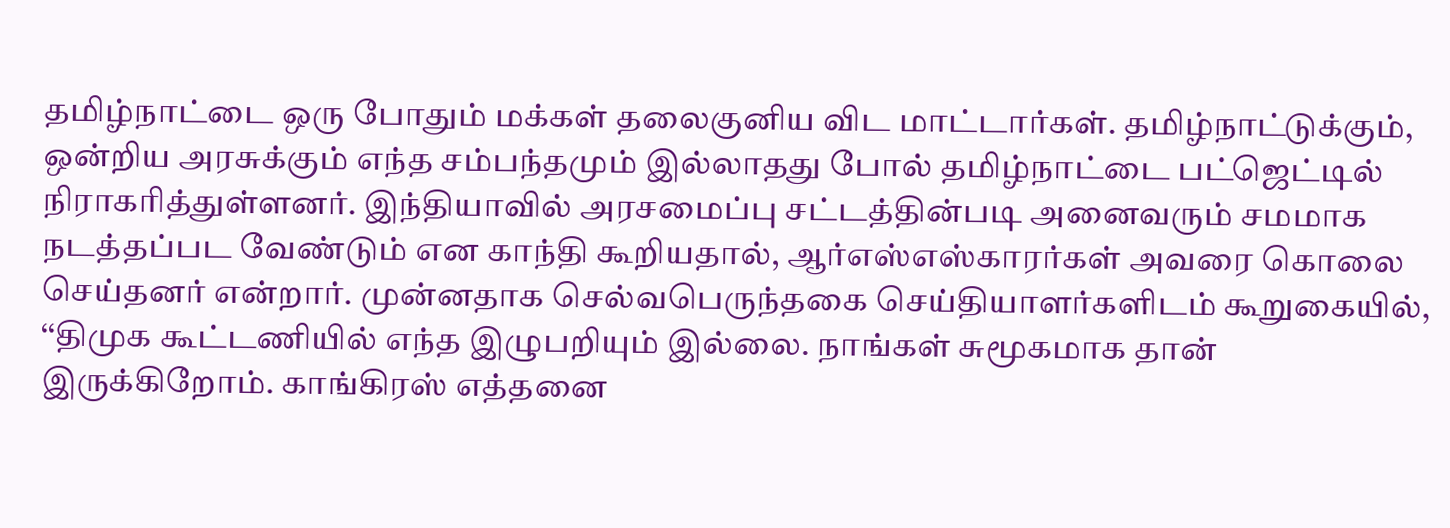தமிழ்நாட்டை ஒரு போதும் மக்கள் தலைகுனிய விட மாட்டார்கள். தமிழ்நாட்டுக்கும், ஒன்றிய அரசுக்கும் எந்த சம்பந்தமும் இல்லாதது போல் தமிழ்நாட்டை பட்ஜெட்டில் நிராகரித்துள்ளனர். இந்தியாவில் அரசமைப்பு சட்டத்தின்படி அனைவரும் சமமாக நடத்தப்பட வேண்டும் என காந்தி கூறியதால், ஆர்எஸ்எஸ்காரர்கள் அவரை கொலை செய்தனர் என்றார். முன்னதாக செல்வபெருந்தகை செய்தியாளர்களிடம் கூறுகையில், ‘‘திமுக கூட்டணியில் எந்த இழுபறியும் இல்லை. நாங்கள் சுமூகமாக தான் இருக்கிறோம். காங்கிரஸ் எத்தனை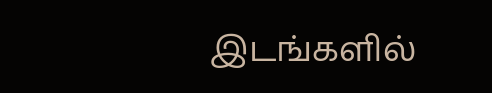இடங்களில்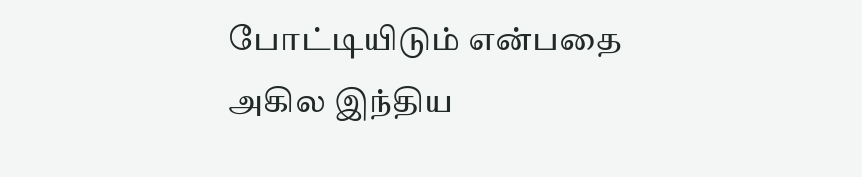போட்டியிடும் என்பதை அகில இந்திய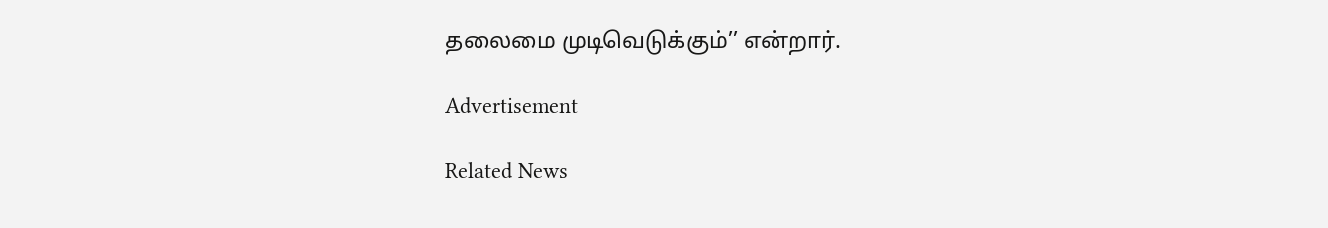தலைமை முடிவெடுக்கும்’’ என்றார்.

Advertisement

Related News